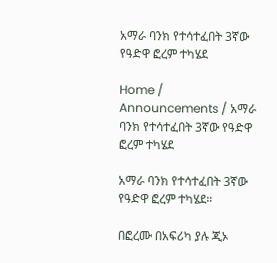አማራ ባንክ የተሳተፈበት 3ኛው የዓድዋ ፎረም ተካሄደ

Home / Announcements / አማራ ባንክ የተሳተፈበት 3ኛው የዓድዋ ፎረም ተካሄደ

አማራ ባንክ የተሳተፈበት 3ኛው የዓድዋ ፎረም ተካሄደ።

በፎረሙ በአፍሪካ ያሉ ጂኦ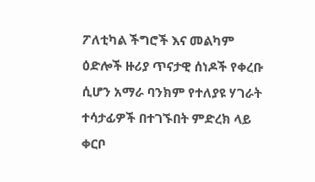ፖለቲካል ችግሮች እና መልካም ዕድሎች ዙሪያ ጥናታዊ ሰነዶች የቀረቡ ሲሆን አማራ ባንክም የተለያዩ ሃገራት ተሳታፊዎች በተገኙበት ምድረክ ላይ ቀርቦ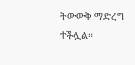ትውውቅ ማድረግ ተችሏል።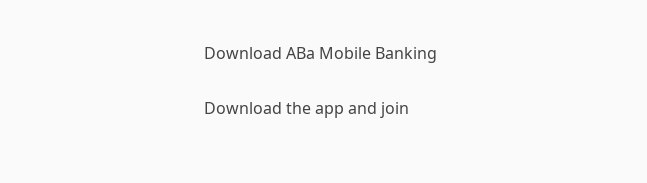Download ABa Mobile Banking

Download the app and join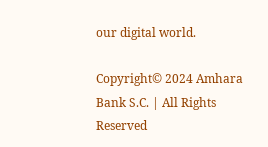our digital world.

Copyright© 2024 Amhara Bank S.C. | All Rights Reserved